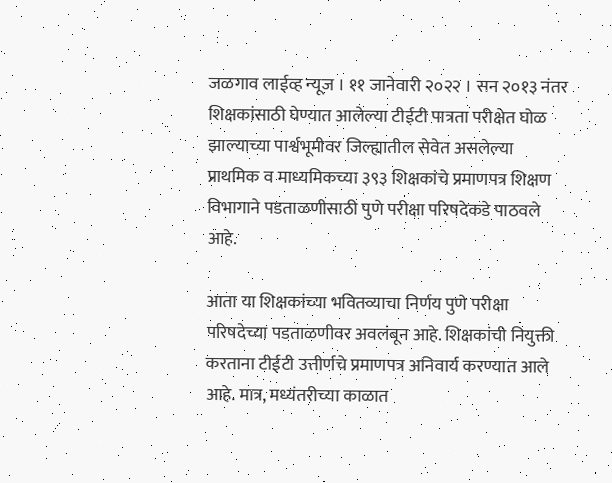जळगाव लाईव्ह न्यूज । ११ जानेवारी २०२२ । सन २०१३ नंतर शिक्षकांसाठी घेण्यात आलेल्या टीईटी पात्रता परीक्षेत घोळ झाल्याच्या पार्श्वभूमीवर जिल्ह्यातील सेवेत असलेल्या प्राथमिक व माध्यमिकच्या ३९३ शिक्षकांचे प्रमाणपत्र शिक्षण विभागाने पडताळणीसाठी पुणे परीक्षा परिषदेकडे पाठवले आहे.

आता या शिक्षकांच्या भवितव्याचा निर्णय पुणे परीक्षा परिषदेच्या पडताळणीवर अवलंबून आहे. शिक्षकांची नियुक्ती करताना टीईटी उत्तीर्णचे प्रमाणपत्र अनिवार्य करण्यात आले आहे. मात्र, मध्यंतरीच्या काळात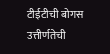टीईटीची बोगस उत्तीर्णतेची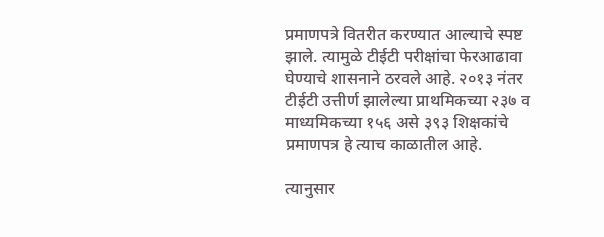प्रमाणपत्रे वितरीत करण्यात आल्याचे स्पष्ट झाले. त्यामुळे टीईटी परीक्षांचा फेरआढावा घेण्याचे शासनाने ठरवले आहे. २०१३ नंतर टीईटी उत्तीर्ण झालेल्या प्राथमिकच्या २३७ व माध्यमिकच्या १५६ असे ३९३ शिक्षकांचे प्रमाणपत्र हे त्याच काळातील आहे.

त्यानुसार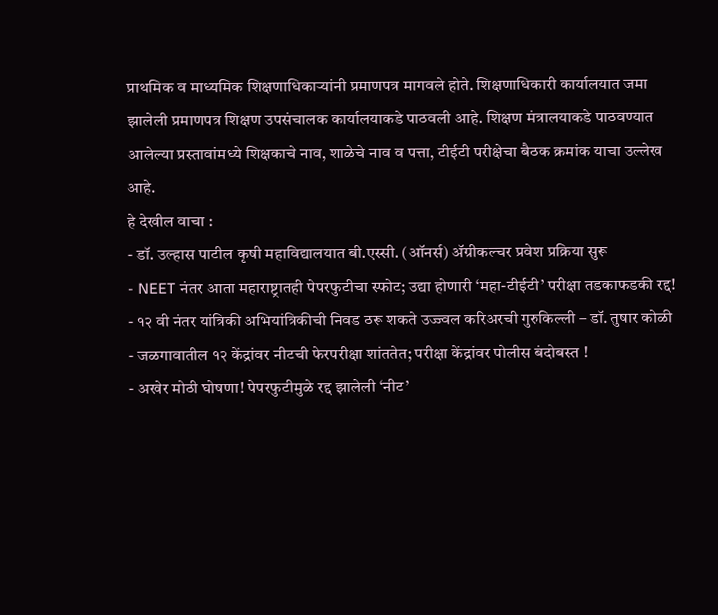प्राथमिक व माध्यमिक शिक्षणाधिकाऱ्यांनी प्रमाणपत्र मागवले होते. शिक्षणाधिकारी कार्यालयात जमा झालेली प्रमाणपत्र शिक्षण उपसंचालक कार्यालयाकडे पाठवली आहे. शिक्षण मंत्रालयाकडे पाठवण्यात आलेल्या प्रस्तावांमध्ये शिक्षकाचे नाव, शाळेचे नाव व पत्ता, टीईटी परीक्षेचा बैठक क्रमांक याचा उल्लेख आहे.
हे देखील वाचा :
- डॉ. उल्हास पाटील कृषी महाविद्यालयात बी.एस्सी. (ऑनर्स) ॲग्रीकल्चर प्रवेश प्रक्रिया सुरू
- NEET नंतर आता महाराष्ट्रातही पेपरफुटीचा स्फोट; उद्या होणारी ‘महा-टीईटी’ परीक्षा तडकाफडकी रद्द!
- १२ वी नंतर यांत्रिकी अभियांत्रिकीची निवड ठरू शकते उज्ज्वल करिअरची गुरुकिल्ली – डॉ. तुषार कोळी
- जळगावातील १२ केंद्रांवर नीटची फेरपरीक्षा शांततेत; परीक्षा केंद्रांवर पोलीस बंदोबस्त !
- अखेर मोठी घोषणा! पेपरफुटीमुळे रद्द झालेली ‘नीट’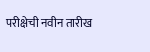परीक्षेची नवीन तारीख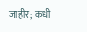जाहीर; कधी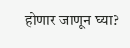होणार जाणून घ्या?